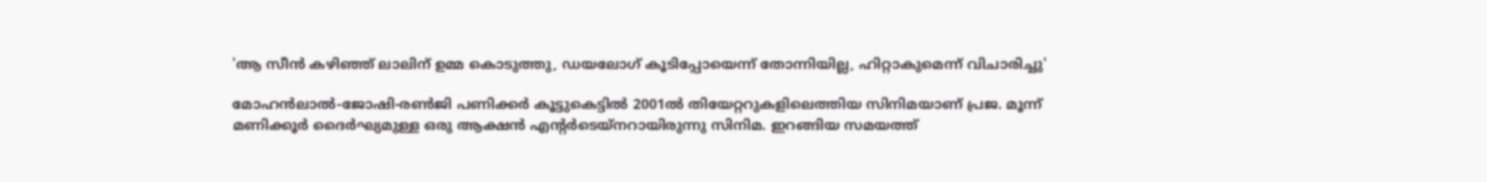'ആ സീൻ‌ കഴിഞ്ഞ് ലാലിന് ഉമ്മ കൊടുത്തു, ഡയലോഗ് കൂടിപ്പോയെന്ന് തോന്നിയില്ല, ഹിറ്റാകുമെന്ന് വിചാരിച്ചു'

മോഹൻലാൽ-ജോഷി-രൺജി പണിക്കർ കൂട്ടുകെട്ടിൽ 2001ൽ തിയേറ്ററുകളിലെത്തിയ സിനിമയാണ് പ്രജ. മൂന്ന് മണിക്കൂർ ദൈർഘ്യമുള്ള ഒരു ആക്ഷൻ എന്റർടെയ്നറായിരുന്നു സിനിമ. ഇറങ്ങിയ സമയത്ത്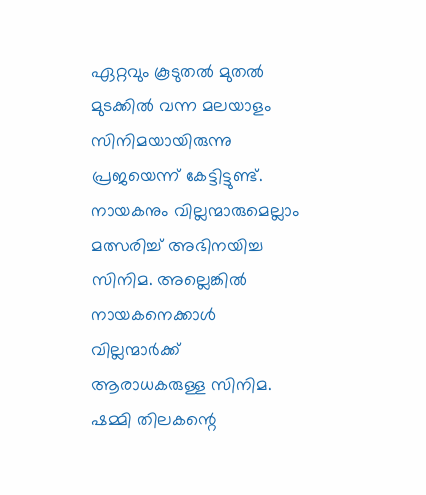ഏറ്റവും കൂടുതൽ മുതൽ മുടക്കിൽ വന്ന മലയാളം സിനിമയായിരുന്നു പ്രജയെന്ന് കേട്ടിട്ടുണ്ട്. നായകനും വില്ലന്മാരുമെല്ലാം മത്സരിച്ച് അഭിനയിച്ച സിനിമ. അല്ലെങ്കിൽ നായകനെക്കാൾ വില്ലന്മാർക്ക് ആരാധകരുള്ള സിനിമ. ഷമ്മി തിലകന്റെ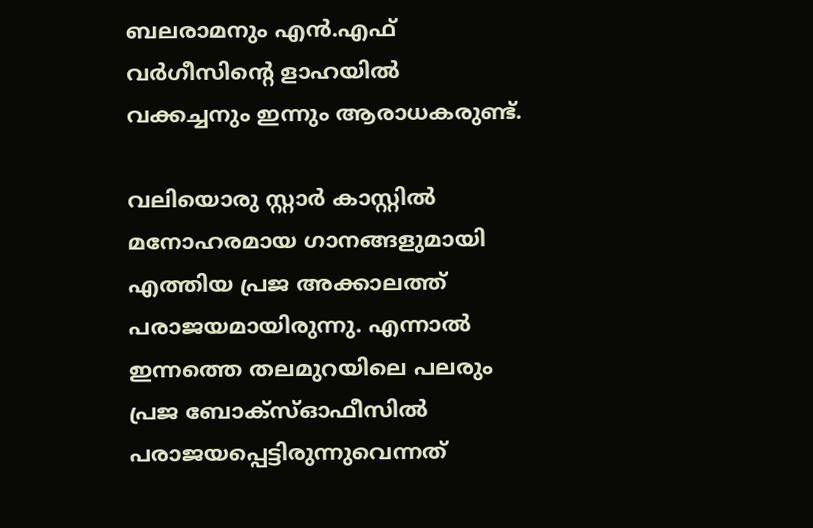ബലരാമനും എൻ.എഫ് വർഗീസിന്റെ ളാഹയിൽ വക്കച്ചനും ഇന്നും ആരാധകരുണ്ട്.

വലിയൊരു സ്റ്റാർ കാസ്റ്റിൽ മനോഹരമായ ഗാനങ്ങളുമായി എത്തിയ പ്രജ അക്കാലത്ത് പരാജയമായിരുന്നു. എന്നാൽ ഇന്നത്തെ തലമുറയിലെ പലരും പ്രജ ബോക്സ്ഓഫീസിൽ പരാജയപ്പെട്ടിരുന്നുവെന്നത്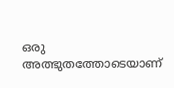ഒരു അത്ഭുതത്തോടെയാണ്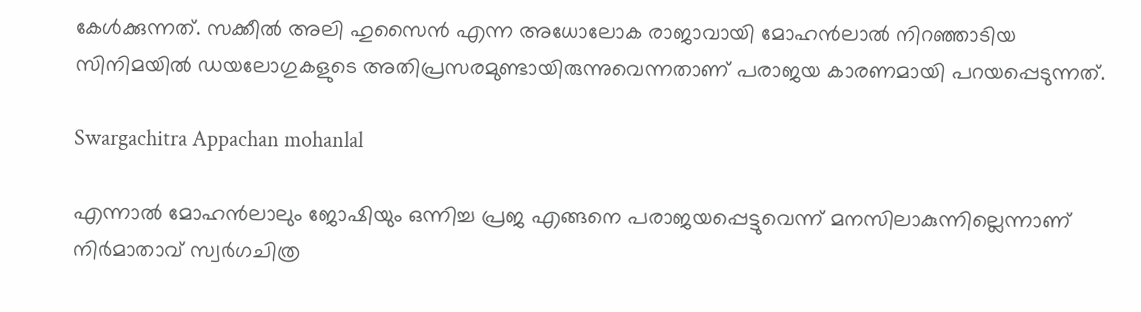കേൾക്കുന്നത്. സക്കീൽ അലി ഹുസൈൻ എന്ന അധോലോക രാജാവായി മോഹൻലാൽ നിറഞ്ഞാടിയ സിനിമയിൽ ഡയലോഗുകളുടെ അതിപ്രസരമുണ്ടായിരുന്നുവെന്നതാണ് പരാജയ കാരണമായി പറയപ്പെടുന്നത്.

Swargachitra Appachan mohanlal

എന്നാൽ മോഹന്‍ലാലും ജോഷിയും ഒന്നിച്ച പ്രജ എങ്ങനെ പരാജയപ്പെട്ടുവെന്ന് മനസിലാകുന്നില്ലെന്നാണ് നിർമാതാവ് സ്വര്‍ഗചിത്ര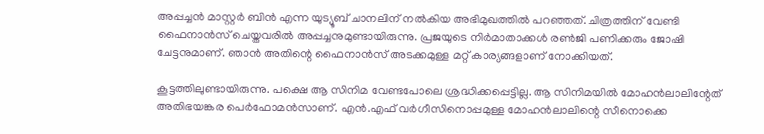അപ്പച്ചന്‍ മാസ്റ്റർ ബിൻ എന്ന യുട്യൂബ് ചാനലിന് നൽകിയ അഭിമുഖത്തിൽ പറഞ്ഞത്. ചിത്രത്തിന് വേണ്ടി ഫൈനാന്‍സ് ചെയ്തവരില്‍ അപ്പച്ചനുമുണ്ടായിരുന്നു. പ്രജയുടെ നിർമാതാക്കൾ രൺജി പണിക്കരും ജോഷി ചേട്ടനുമാണ്. ഞാൻ അതിന്റെ ഫൈനാൻസ് അടക്കമുള്ള മറ്റ് കാര്യങ്ങളാണ് നോക്കിയത്.

കൂട്ടത്തിലുണ്ടായിരുന്നു. പക്ഷെ ആ സിനിമ വേണ്ടപോലെ ശ്രദ്ധിക്കപ്പെട്ടില്ല. ആ സിനിമയിൽ മോഹൻലാലിന്റേത് അതിഭയങ്കര പെർഫോമൻസാണ്. എൻ.എഫ് വർഗീസിനൊപ്പമുള്ള മോഹൻലാലിന്റെ സീനൊക്കെ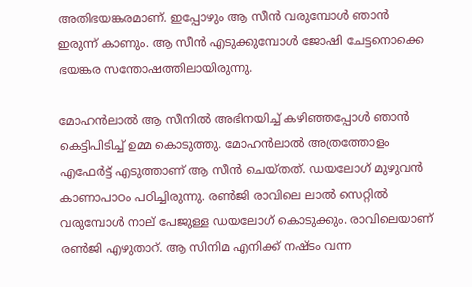അതിഭയങ്കരമാണ്. ഇപ്പോഴും ആ സീൻ വരുമ്പോൾ ഞാൻ ഇരുന്ന് കാണും. ആ സീൻ എടുക്കുമ്പോൾ ജോഷി ചേട്ടനൊക്കെ ഭയങ്കര സന്തോഷത്തിലായിരുന്നു.

മോഹൻലാൽ ആ സീനിൽ അഭിനയിച്ച് കഴിഞ്ഞപ്പോൾ ‍ഞാൻ കെട്ടിപിടിച്ച് ഉമ്മ കൊടുത്തു. മോഹൻലാൽ അത്രത്തോളം എഫേർട്ട് എടുത്താണ് ആ സീൻ ചെയ്തത്. ഡയലോഗ് മുഴുവൻ കാണാപാഠം പഠിച്ചിരുന്നു. രൺജി രാവിലെ ലാൽ സെറ്റിൽ വരുമ്പോൾ നാല് പേജുള്ള ഡയലോഗ് കൊടുക്കും. രാവിലെയാണ് രൺജി എഴുതാറ്. ആ സിനിമ എനിക്ക് നഷ്ടം വന്ന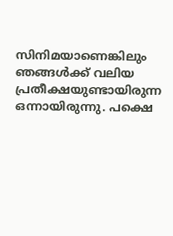സിനിമയാണെങ്കിലും ഞങ്ങൾക്ക് വലിയ പ്രതീക്ഷയുണ്ടായിരുന്ന ഒന്നായിരുന്നു. പക്ഷെ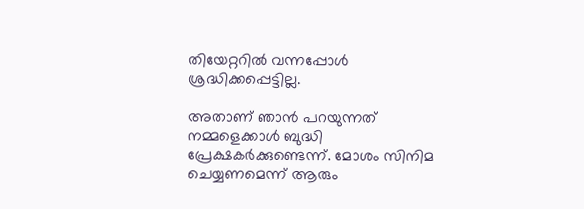തിയേറ്ററിൽ വന്നപ്പോൾ ശ്രദ്ധിക്കപ്പെട്ടില്ല.

അതാണ് ഞാൻ പറയുന്നത് നമ്മളെക്കാൾ ബുദ്ധി പ്രേക്ഷകർക്കുണ്ടെന്ന്. മോശം സിനിമ ചെയ്യണമെന്ന് ആരും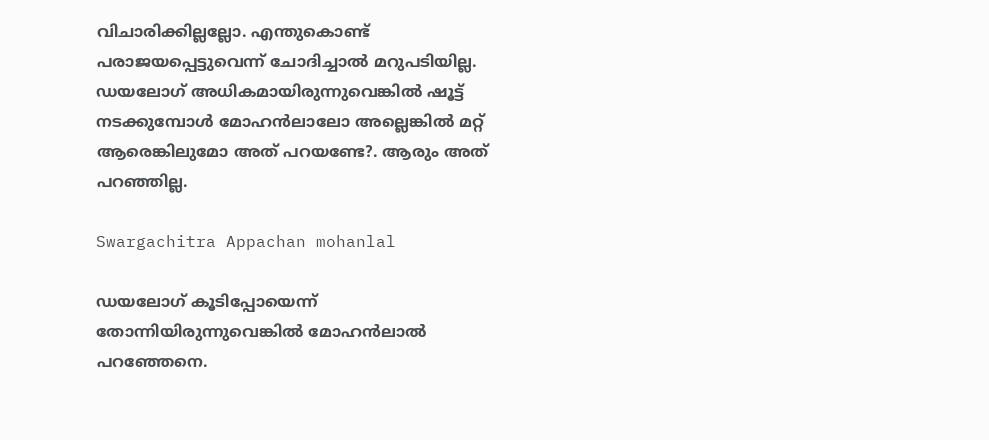വിചാരിക്കില്ലല്ലോ. എന്തുകൊണ്ട് പരാജയപ്പെട്ടുവെന്ന് ചോദിച്ചാൽ മറുപടിയില്ല. ഡയലോഗ് അധികമായിരുന്നുവെങ്കിൽ ഷൂട്ട് നടക്കുമ്പോൾ മോഹൻലാലോ അല്ലെങ്കിൽ മറ്റ് ആരെങ്കിലുമോ അത് പറയണ്ടേ?. ആരും അത് പറഞ്ഞില്ല.

Swargachitra Appachan mohanlal

ഡയലോഗ് കൂടിപ്പോയെന്ന് തോന്നിയിരുന്നുവെങ്കിൽ മോഹൻലാൽ പറഞ്ഞേനെ.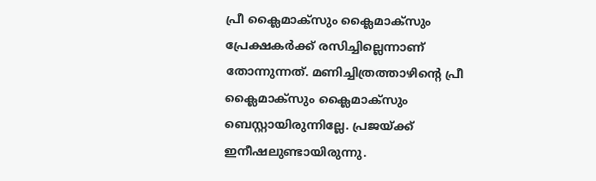പ്രീ ക്ലൈമാക്സും ക്ലൈമാക്സും പ്രേക്ഷകർക്ക് രസിച്ചില്ലെന്നാണ് തോന്നുന്നത്. മണിച്ചിത്രത്താഴിന്റെ പ്രീ ക്ലൈമാക്സും ക്ലൈമാക്സും ബെസ്റ്റായിരുന്നില്ലേ. പ്രജയ്ക്ക് ഇനീഷലുണ്ടായിരുന്നു.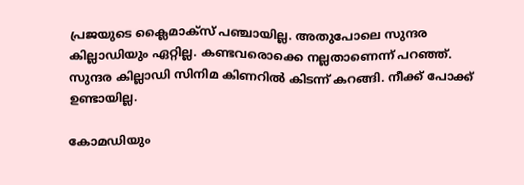പ്രജയുടെ ക്ലൈമാക്സ് പഞ്ചായില്ല. അതുപോലെ സുന്ദര കില്ലാഡിയും ഏറ്റില്ല. കണ്ടവരൊക്കെ നല്ലതാണെന്ന് പറഞ്ഞ്. സുന്ദര കില്ലാഡി സിനിമ കിണറിൽ കിടന്ന് കറങ്ങി. നീക്ക് പോക്ക് ഉണ്ടായില്ല.

കോമഡിയും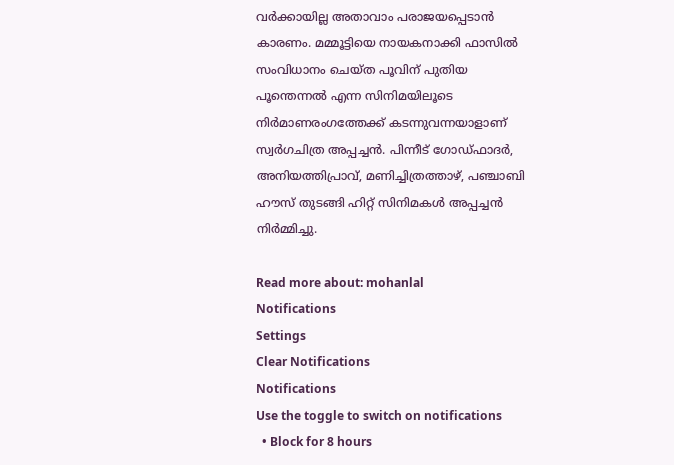വർക്കായില്ല അതാവാം പരാജയപ്പെടാൻ കാരണം. മമ്മൂട്ടിയെ നായകനാക്കി ഫാസില്‍ സംവിധാനം ചെയ്ത പൂവിന് പുതിയ പൂന്തെന്നല്‍ എന്ന സിനിമയിലൂടെ നിര്‍മാണരംഗത്തേക്ക് കടന്നുവന്നയാളാണ് സ്വര്‍ഗചിത്ര അപ്പച്ചന്‍. പിന്നീട് ഗോഡ്ഫാദര്‍, അനിയത്തിപ്രാവ്, മണിച്ചിത്രത്താഴ്, പഞ്ചാബി ഹൗസ് തുടങ്ങി ഹിറ്റ് സിനിമകള്‍ അപ്പച്ചന്‍ നിർമ്മിച്ചു.

Read more about: mohanlal
Notifications
Settings
Clear Notifications
Notifications
Use the toggle to switch on notifications
  • Block for 8 hours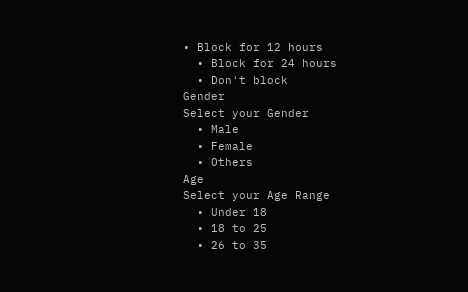• Block for 12 hours
  • Block for 24 hours
  • Don't block
Gender
Select your Gender
  • Male
  • Female
  • Others
Age
Select your Age Range
  • Under 18
  • 18 to 25
  • 26 to 35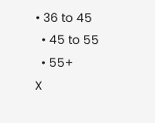• 36 to 45
  • 45 to 55
  • 55+
X